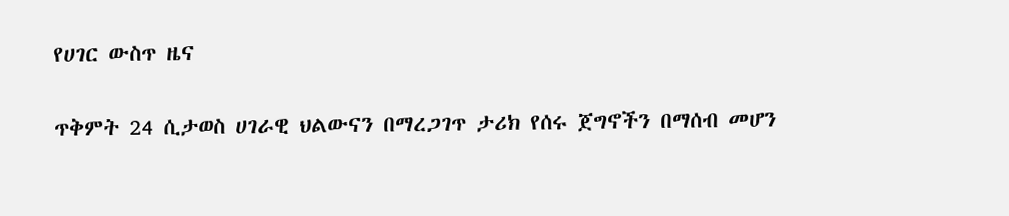የሀገር ውስጥ ዜና

ጥቅምት 24 ሲታወስ ሀገራዊ ህልውናን በማረጋገጥ ታሪክ የሰሩ ጀግኖችን በማሰብ መሆን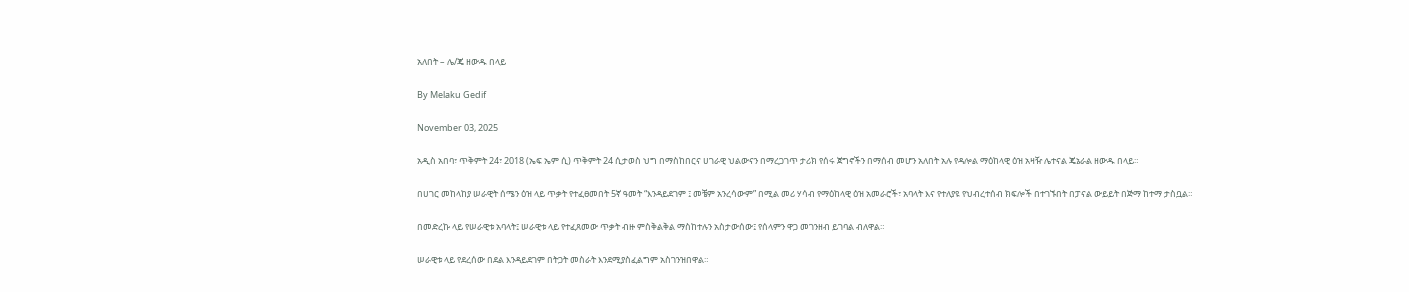አለበት – ሌ/ጄ ዘውዱ በላይ

By Melaku Gedif

November 03, 2025

አዲስ አበባ፣ ጥቅምት 24፣ 2018 (ኤፍ ኤም ሲ) ጥቅምት 24 ሲታወስ ህግ በማስከበርና ሀገራዊ ህልውናን በማረጋገጥ ታሪክ የሰሩ ጀግኖችን በማሰብ መሆን አለበት አሉ የዳሎል ማዕከላዊ ዕዝ አዛዥ ሌተናል ጄኔራል ዘውዱ በላይ።

በሀገር መከላከያ ሠራዊት ሰሜን ዕዝ ላይ ጥቃት የተፈፀመበት 5ኛ ዓመት “እንዳይደገም ፤ መቼም አንረሳውም” በሚል መሪ ሃሳብ የማዕከላዊ ዕዝ አመራሮች፣ አባላት እና የተለያዩ የህብረተሰብ ክፍሎች በተገኙበት በፓናል ውይይት በጅማ ከተማ ታስቧል።

በመድረኩ ላይ የሠራዊቱ አባላት፤ ሠራዊቱ ላይ የተፈጸመው ጥቃት ብዙ ምስቅልቅል ማስከተሉን አስታውሰው፤ የሰላምን ዋጋ መገንዘብ ይገባል ብለዋል።

ሠራዊቱ ላይ የደረሰው በደል እንዳይደገም በትጋት መስራት እንደሚያስፈልግም አስገንዝበዋል።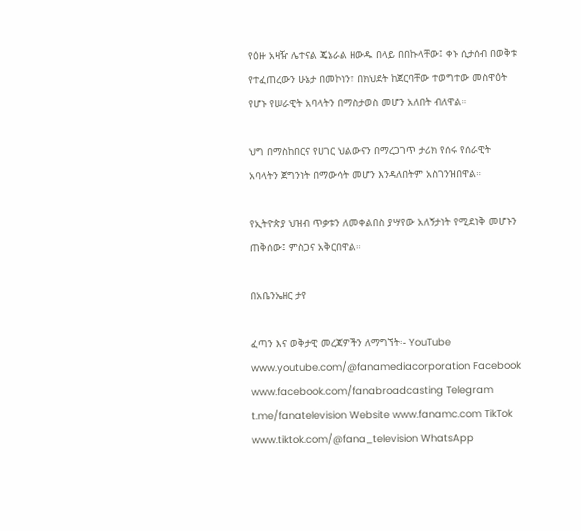የዕዙ አዛዥ ሌተናል ጄኔራል ዘውዱ በላይ በበኩላቸው፤ ቀኑ ሲታሰብ በወቅቱ የተፈጠረውን ሁኔታ በመኮነን፣ በክህደት ከጀርባቸው ተወግተው መስዋዕት የሆኑ የሠራዊት አባላትን በማስታወስ መሆን አለበት ብለዋል።

ህግ በማስከበርና የሀገር ህልውናን በማረጋገጥ ታሪክ የሰሩ የሰራዊት አባላትን ጀግንነት በማውሳት መሆን እንዳለበትም አስገንዝበዋል።

የኢትዮጵያ ህዝብ ጥቃቱን ለመቀልበስ ያሣየው አለኝታነት የሚደነቅ መሆኑን ጠቅሰው፤ ምስጋና አቅርበዋል።

በአቤንኤዘር ታየ

ፈጣን እና ወቅታዊ መረጃዎችን ለማግኘት፡- YouTube www.youtube.com/@fanamediacorporation Facebook www.facebook.com/fanabroadcasting Telegram t.me/fanatelevision Website www.fanamc.com TikTok www.tiktok.com/@fana_television WhatsApp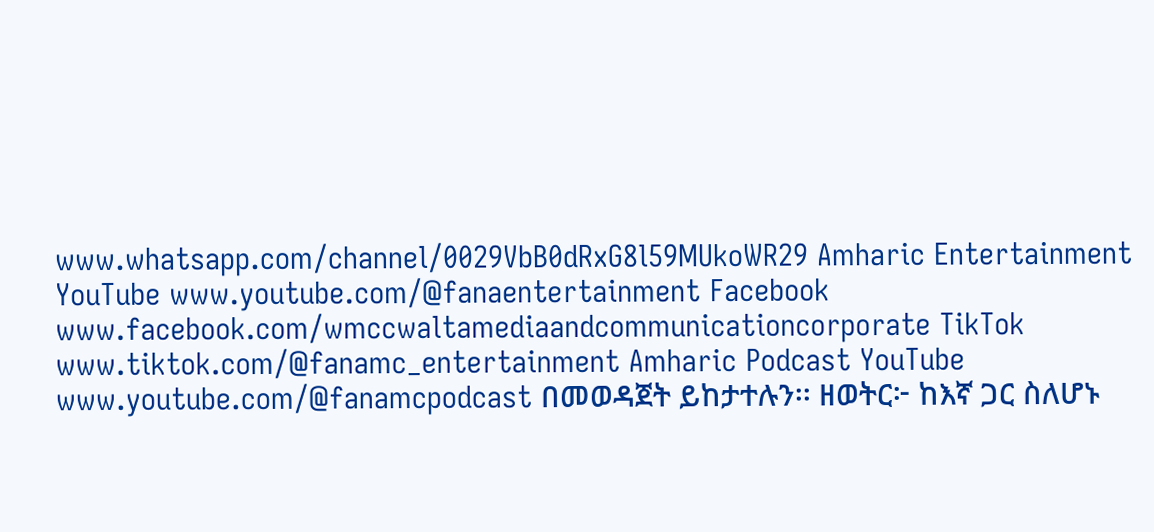www.whatsapp.com/channel/0029VbB0dRxG8l59MUkoWR29 Amharic Entertainment YouTube www.youtube.com/@fanaentertainment Facebook www.facebook.com/wmccwaltamediaandcommunicationcorporate TikTok www.tiktok.com/@fanamc_entertainment Amharic Podcast YouTube www.youtube.com/@fanamcpodcast በመወዳጀት ይከታተሉን፡፡ ዘወትር፦ ከእኛ ጋር ስለሆኑ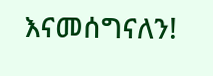እናመሰግናለን!